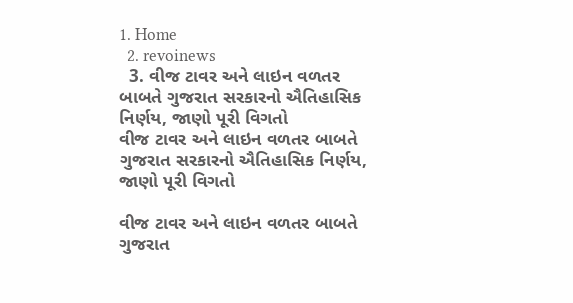1. Home
  2. revoinews
  3. વીજ ટાવર અને લાઇન વળતર બાબતે ગુજરાત સરકારનો ઐતિહાસિક નિર્ણય, જાણો પૂરી વિગતો
વીજ ટાવર અને લાઇન વળતર બાબતે ગુજરાત સરકારનો ઐતિહાસિક નિર્ણય, જાણો પૂરી વિગતો

વીજ ટાવર અને લાઇન વળતર બાબતે ગુજરાત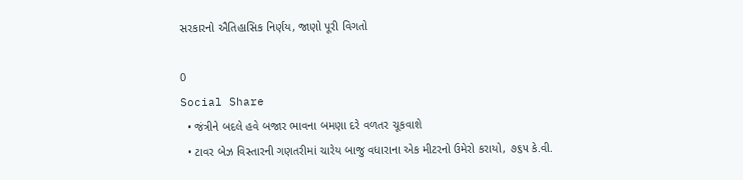સરકારનો ઐતિહાસિક નિર્ણય, જાણો પૂરી વિગતો

0
Social Share
  • જંત્રીને બદલે હવે બજાર ભાવના બમણા દરે વળતર ચૂકવાશે
  • ટાવર બેઝ વિસ્તારની ગણતરીમાં ચારેય બાજુ વધારાના એક મીટરનો ઉમેરો કરાયો, ૭૬૫ કે.વી.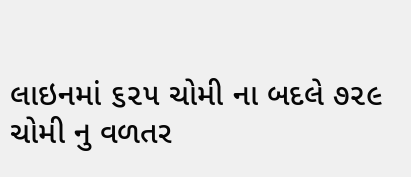લાઇનમાં ૬૨૫ ચોમી ના બદલે ૭૨૯ ચોમી નુ વળતર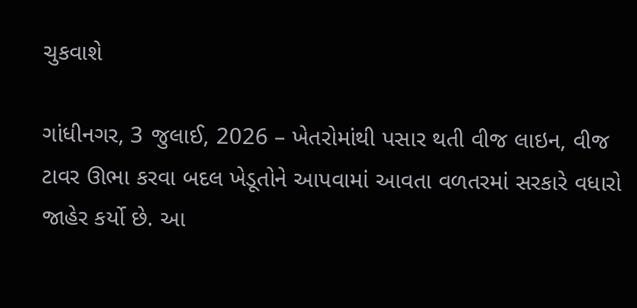ચુકવાશે

ગાંધીનગર, 3 જુલાઈ, 2026 – ખેતરોમાંથી પસાર થતી વીજ લાઇન, વીજ ટાવર ઊભા કરવા બદલ ખેડૂતોને આપવામાં આવતા વળતરમાં સરકારે વધારો જાહેર કર્યો છે. આ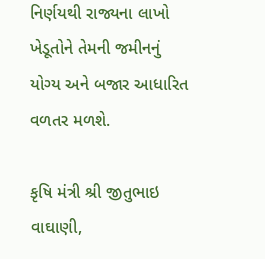નિર્ણયથી રાજ્યના લાખો ખેડૂતોને તેમની જમીનનું યોગ્ય અને બજાર આધારિત વળતર મળશે.

કૃષિ મંત્રી શ્રી જીતુભાઇ વાઘાણી,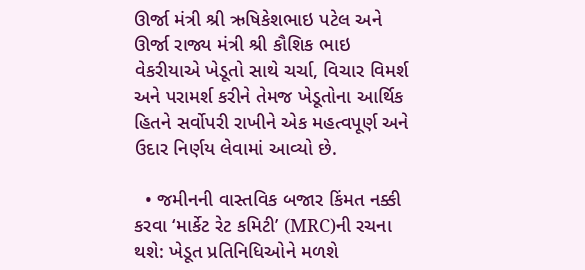ઊર્જા મંત્રી શ્રી ઋષિકેશભાઇ પટેલ અને ઊર્જા રાજ્ય મંત્રી શ્રી કૌશિક ભાઇ વેકરીયાએ ખેડૂતો સાથે ચર્ચા, વિચાર વિમર્શ અને પરામર્શ કરીને તેમજ ખેડૂતોના આર્થિક હિતને સર્વોપરી રાખીને એક મહત્વપૂર્ણ અને ઉદાર નિર્ણય લેવામાં આવ્યો છે.

  • જમીનની વાસ્તવિક બજાર કિંમત નક્કી કરવા ‘માર્કેટ રેટ કમિટી’ (MRC)ની રચના થશે: ખેડૂત પ્રતિનિધિઓને મળશે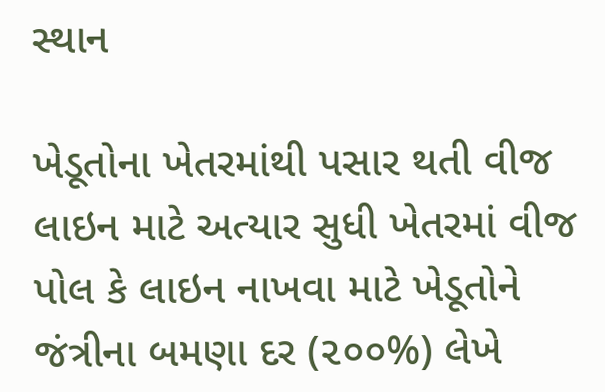સ્થાન

ખેડૂતોના ખેતરમાંથી પસાર થતી વીજ લાઇન માટે અત્યાર સુધી ખેતરમાં વીજ પોલ કે લાઇન નાખવા માટે ખેડૂતોને જંત્રીના બમણા દર (૨૦૦%) લેખે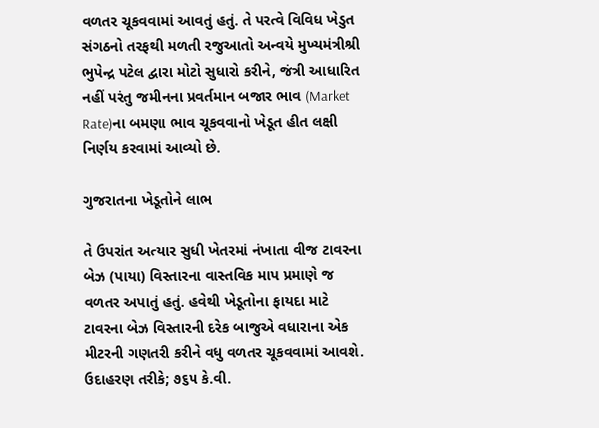વળતર ચૂકવવામાં આવતું હતું. તે પરત્વે વિવિધ ખેડુત સંગઠનો તરફથી મળતી રજુઆતો અન્વયે મુખ્યમંત્રીશ્રી ભુપેન્દ્ર પટેલ દ્વારા મોટો સુધારો કરીને, જંત્રી આધારિત નહીં પરંતુ જમીનના પ્રવર્તમાન બજાર ભાવ (Market Rate)ના બમણા ભાવ ચૂકવવાનો ખેડૂત હીત લક્ષી નિર્ણય કરવામાં આવ્યો છે.

ગુજરાતના ખેડૂતોને લાભ

તે ઉપરાંત અત્યાર સુધી ખેતરમાં નંખાતા વીજ ટાવરના બેઝ (પાયા) વિસ્તારના વાસ્તવિક માપ પ્રમાણે જ વળતર અપાતું હતું. હવેથી ખેડૂતોના ફાયદા માટે ટાવરના બેઝ વિસ્તારની દરેક બાજુએ વધારાના એક મીટરની ગણતરી કરીને વધુ વળતર ચૂકવવામાં આવશે. ઉદાહરણ તરીકે; ૭૬૫ કે.વી.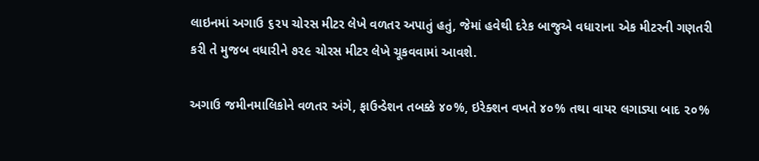લાઇનમાં અગાઉ ૬૨૫ ચોરસ મીટર લેખે વળતર અપાતું હતું, જેમાં હવેથી દરેક બાજુએ વધારાના એક મીટરની ગણતરી કરી તે મુજબ વધારીને ૭૨૯ ચોરસ મીટર લેખે ચૂકવવામાં આવશે.

અગાઉ જમીનમાલિકોને વળતર અંગે, ફાઉન્ડેશન તબક્કે ૪૦%, ઇરેક્શન વખતે ૪૦% તથા વાયર લગાડ્યા બાદ ૨૦%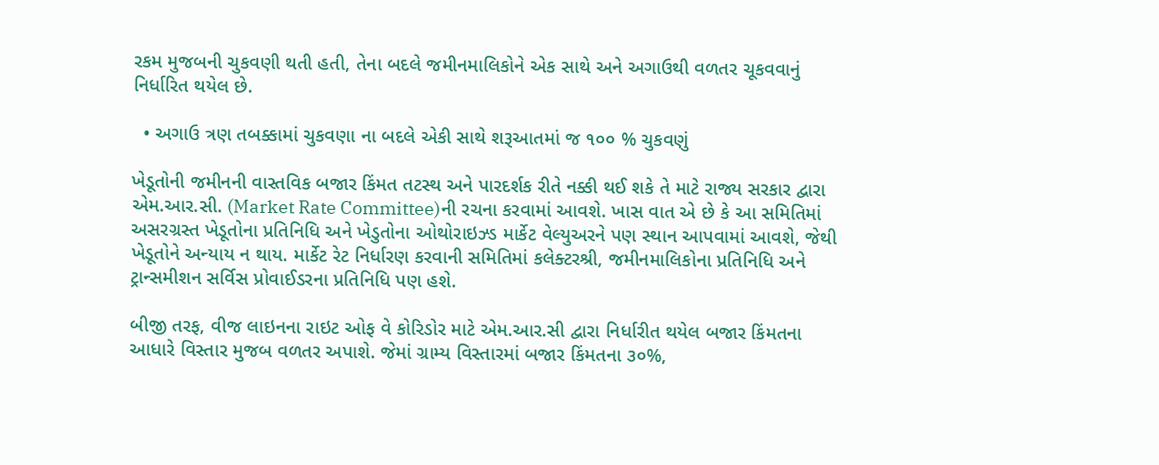રકમ મુજબની ચુકવણી થતી હતી, તેના બદલે જમીનમાલિકોને એક સાથે અને અગાઉથી વળતર ચૂકવવાનું નિર્ધારિત થયેલ છે.

  • અગાઉ ત્રણ તબક્કામાં ચુકવણા ના બદલે એકી સાથે શરૂઆતમાં જ ૧૦૦ % ચુકવણું

ખેડૂતોની જમીનની વાસ્તવિક બજાર કિંમત તટસ્થ અને પારદર્શક રીતે નક્કી થઈ શકે તે માટે રાજ્ય સરકાર દ્વારા એમ.આર.સી. (Market Rate Committee)ની રચના કરવામાં આવશે. ખાસ વાત એ છે કે આ સમિતિમાં અસરગ્રસ્ત ખેડૂતોના પ્રતિનિધિ અને ખેડુતોના ઓથોરાઇઝ્ડ માર્કેટ વેલ્યુઅરને પણ સ્થાન આપવામાં આવશે, જેથી ખેડૂતોને અન્યાય ન થાય. માર્કેટ રેટ નિર્ધારણ કરવાની સમિતિમાં કલેક્ટરશ્રી, જમીનમાલિકોના પ્રતિનિધિ અને ટ્રાન્સમીશન સર્વિસ પ્રોવાઈડરના પ્રતિનિધિ પણ હશે.

બીજી તરફ, વીજ લાઇનના રાઇટ ઓફ વે કોરિડોર માટે એમ.આર.સી દ્વારા નિર્ધારીત થયેલ બજાર કિંમતના આધારે વિસ્તાર મુજબ વળતર અપાશે. જેમાં ગ્રામ્ય વિસ્તારમાં બજાર કિંમતના ૩૦%,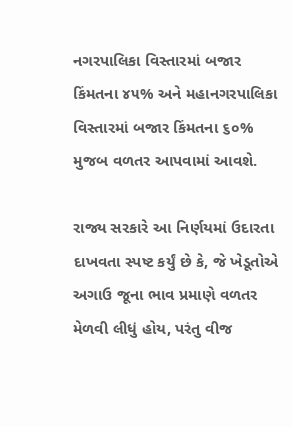નગરપાલિકા વિસ્તારમાં બજાર કિંમતના ૪૫% અને મહાનગરપાલિકા વિસ્તારમાં બજાર કિંમતના ૬૦% મુજબ વળતર આપવામાં આવશે.

રાજ્ય સરકારે આ નિર્ણયમાં ઉદારતા દાખવતા સ્પષ્ટ કર્યું છે કે, જે ખેડૂતોએ અગાઉ જૂના ભાવ પ્રમાણે વળતર મેળવી લીધું હોય, પરંતુ વીજ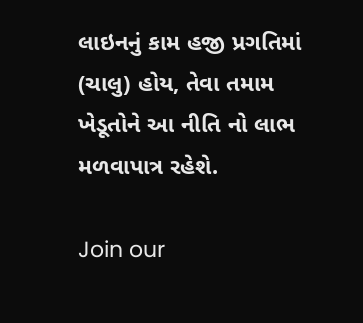લાઇનનું કામ હજી પ્રગતિમાં (ચાલુ) હોય, તેવા તમામ ખેડૂતોને આ નીતિ નો લાભ મળવાપાત્ર રહેશે.

Join our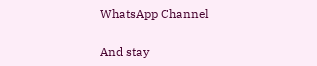WhatsApp Channel

And stay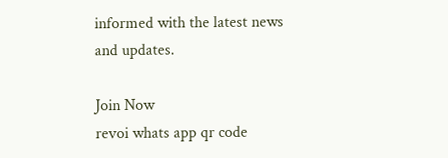informed with the latest news and updates.

Join Now
revoi whats app qr code